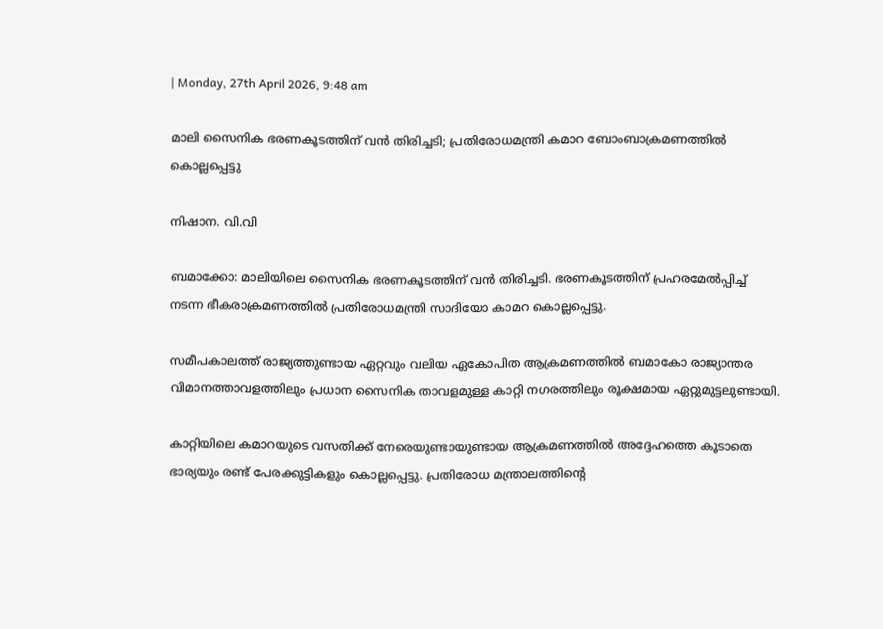| Monday, 27th April 2026, 9:48 am

മാലി സൈനിക ഭരണകൂടത്തിന് വന്‍ തിരിച്ചടി; പ്രതിരോധമന്ത്രി കമാറ ബോംബാക്രമണത്തില്‍ കൊല്ലപ്പെട്ടു

നിഷാന. വി.വി

ബമാക്കോ: മാലിയിലെ സൈനിക ഭരണകൂടത്തിന് വന്‍ തിരിച്ചടി. ഭരണകൂടത്തിന് പ്രഹരമേല്‍പ്പിച്ച് നടന്ന ഭീകരാക്രമണത്തില്‍ പ്രതിരോധമന്ത്രി സാദിയോ കാമറ കൊല്ലപ്പെട്ടു.

സമീപകാലത്ത് രാജ്യത്തുണ്ടായ ഏറ്റവും വലിയ ഏകോപിത ആക്രമണത്തില്‍ ബമാകോ രാജ്യാന്തര വിമാനത്താവളത്തിലും പ്രധാന സൈനിക താവളമുള്ള കാറ്റി നഗരത്തിലും രൂക്ഷമായ ഏറ്റുമുട്ടലുണ്ടായി.

കാറ്റിയിലെ കമാറയുടെ വസതിക്ക് നേരെയുണ്ടായുണ്ടായ ആക്രമണത്തില്‍ അദ്ദേഹത്തെ കൂടാതെ ഭാര്യയും രണ്ട് പേരക്കുട്ടികളും കൊല്ലപ്പെട്ടു. പ്രതിരോധ മന്ത്രാലത്തിന്റെ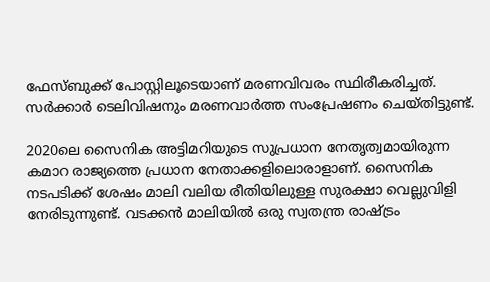ഫേസ്ബുക്ക് പോസ്റ്റിലൂടെയാണ് മരണവിവരം സ്ഥിരീകരിച്ചത്. സര്‍ക്കാര്‍ ടെലിവിഷനും മരണവാര്‍ത്ത സംപ്രേഷണം ചെയ്തിട്ടുണ്ട്.

2020ലെ സൈനിക അട്ടിമറിയുടെ സുപ്രധാന നേതൃത്വമായിരുന്ന കമാറ രാജ്യത്തെ പ്രധാന നേതാക്കളിലൊരാളാണ്. സൈനിക നടപടിക്ക് ശേഷം മാലി വലിയ രീതിയിലുള്ള സുരക്ഷാ വെല്ലുവിളി നേരിടുന്നുണ്ട്. വടക്കന്‍ മാലിയില്‍ ഒരു സ്വതന്ത്ര രാഷ്ട്രം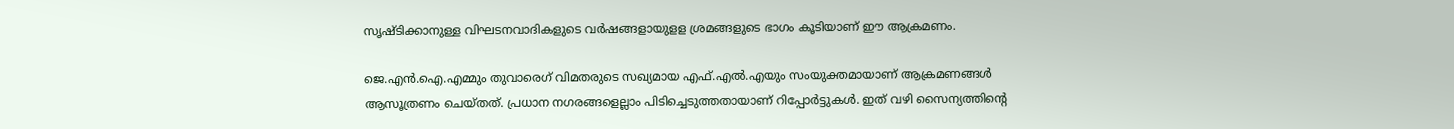സൃഷ്ടിക്കാനുള്ള വിഘടനവാദികളുടെ വര്‍ഷങ്ങളായുളള ശ്രമങ്ങളുടെ ഭാഗം കൂടിയാണ് ഈ ആക്രമണം.

ജെ.എന്‍.ഐ.എമ്മും തുവാരെഗ് വിമതരുടെ സഖ്യമായ എഫ്.എല്‍.എയും സംയുക്തമായാണ് ആക്രമണങ്ങള്‍ ആസൂത്രണം ചെയ്തത്. പ്രധാന നഗരങ്ങളെല്ലാം പിടിച്ചെടുത്തതായാണ് റിപ്പോര്‍ട്ടുകള്‍. ഇത് വഴി സൈന്യത്തിന്റെ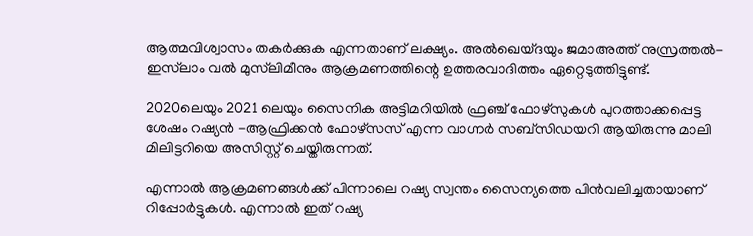ആത്മവിശ്വാസം തകര്‍ക്കുക എന്നതാണ് ലക്ഷ്യം. അല്‍ഖെയ്ദയും ജമാഅത്ത് നുസ്രത്തല്‍- ഇസ്‌ലാം വല്‍ മുസ്‌ലിമീനും ആക്രമണത്തിന്റെ ഉത്തരവാദിത്തം ഏറ്റെടുത്തിട്ടുണ്ട്.

2020ലെയും 2021 ലെയും സൈനിക അട്ടിമറിയില്‍ ഫ്രഞ്ച് ഫോഴ്‌സുകള്‍ പുറത്താക്കപ്പെട്ട ശേഷം റഷ്യന്‍ -ആഫ്രിക്കന്‍ ഫോഴ്‌സസ് എന്ന വാഗ്നര്‍ സബ്‌സിഡയറി ആയിരുന്നു മാലി മിലിട്ടറിയെ അസിസ്റ്റ് ചെയ്തിരുന്നത്.

എന്നാല്‍ ആക്രമണങ്ങള്‍ക്ക് പിന്നാലെ റഷ്യ സ്വന്തം സൈന്യത്തെ പിന്‍വലിച്ചതായാണ് റിപ്പോര്‍ട്ടുകള്‍. എന്നാല്‍ ഇത് റഷ്യ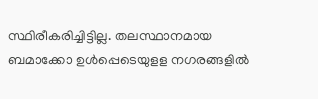സ്ഥിരീകരിച്ചിട്ടില്ല. തലസ്ഥാനമായ ബമാക്കോ ഉള്‍പ്പെടെയുളള നഗരങ്ങളില്‍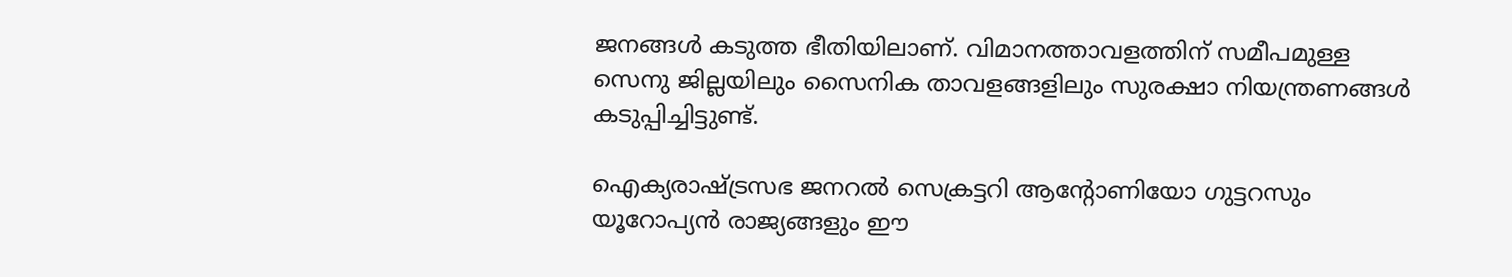ജനങ്ങള്‍ കടുത്ത ഭീതിയിലാണ്. വിമാനത്താവളത്തിന് സമീപമുള്ള സെനു ജില്ലയിലും സൈനിക താവളങ്ങളിലും സുരക്ഷാ നിയന്ത്രണങ്ങള്‍ കടുപ്പിച്ചിട്ടുണ്ട്.

ഐക്യരാഷ്ട്രസഭ ജനറല്‍ സെക്രട്ടറി ആന്റോണിയോ ഗുട്ടറസും യൂറോപ്യന്‍ രാജ്യങ്ങളും ഈ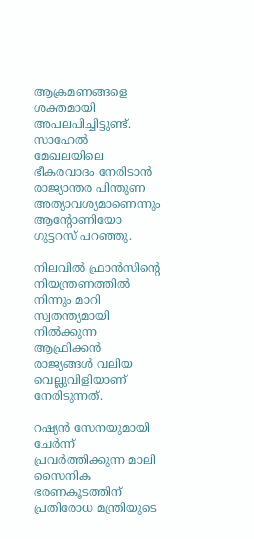ആക്രമണങ്ങളെ ശക്തമായി അപലപിച്ചിട്ടുണ്ട്. സാഹേല്‍ മേഖലയിലെ ഭീകരവാദം നേരിടാന്‍ രാജ്യാന്തര പിന്തുണ അത്യാവശ്യമാണെന്നും ആന്റോണിയോ ഗുട്ടറസ് പറഞ്ഞു.

നിലവില്‍ ഫ്രാന്‍സിന്റെ നിയന്ത്രണത്തില്‍ നിന്നും മാറി സ്വതന്ത്യമായി നില്‍ക്കുന്ന ആഫ്രിക്കന്‍ രാജ്യങ്ങള്‍ വലിയ വെല്ലുവിളിയാണ് നേരിടുന്നത്.

റഷ്യന്‍ സേനയുമായി ചേര്‍ന്ന് പ്രവര്‍ത്തിക്കുന്ന മാലി സൈനിക ഭരണകൂടത്തിന് പ്രതിരോധ മന്ത്രിയുടെ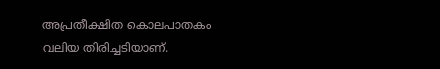അപ്രതീക്ഷിത കൊലപാതകം വലിയ തിരിച്ചടിയാണ്.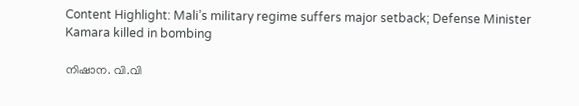Content Highlight: Mali’s military regime suffers major setback; Defense Minister Kamara killed in bombing

നിഷാന. വി.വി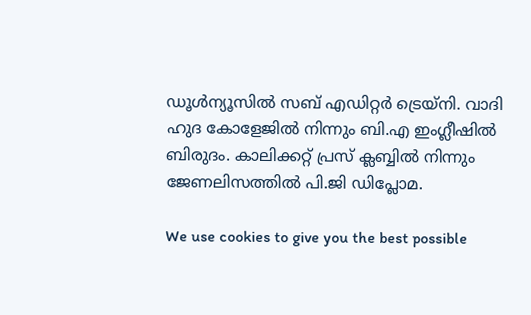ഡൂള്‍ന്യൂസില്‍ സബ് എഡിറ്റര്‍ ട്രെയ്‌നി. വാദി ഹുദ കോളേജില്‍ നിന്നും ബി.എ ഇംഗ്ലീഷില്‍ ബിരുദം. കാലിക്കറ്റ് പ്രസ് ക്ലബ്ബില്‍ നിന്നും ജേണലിസത്തില്‍ പി.ജി ഡിപ്ലോമ.

We use cookies to give you the best possible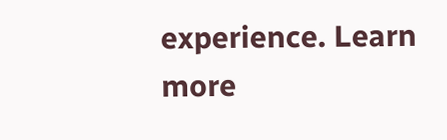experience. Learn more